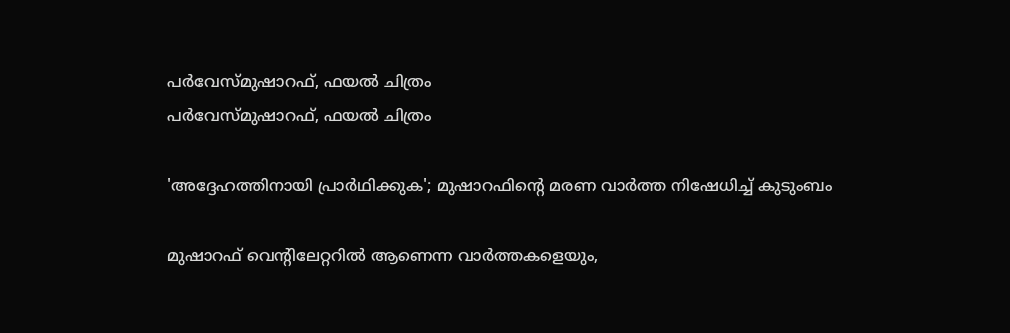പര്‍വേസ്മുഷാറഫ്, ഫയല്‍ ചിത്രം
പര്‍വേസ്മുഷാറഫ്, ഫയല്‍ ചിത്രം

'അദ്ദേഹത്തിനായി പ്രാര്‍ഥിക്കുക'; മുഷാറഫിന്റെ മരണ വാര്‍ത്ത നിഷേധിച്ച് കുടുംബം

മുഷാറഫ് വെന്റിലേറ്ററില്‍ ആണെന്ന വാര്‍ത്തകളെയും,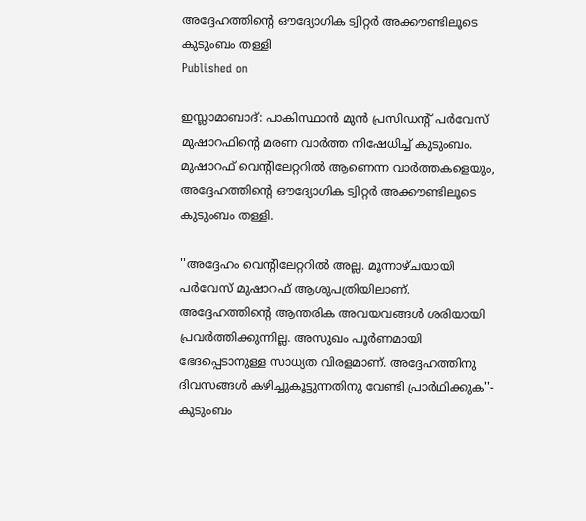അദ്ദേഹത്തിന്റെ ഔദ്യോഗിക ട്വിറ്റര്‍ അക്കൗണ്ടിലൂടെ കുടുംബം തള്ളി
Published on

ഇസ്ലാമാബാദ്: പാകിസ്ഥാന്‍ മുന്‍ പ്രസിഡന്റ് പര്‍വേസ് മുഷാറഫിന്റെ മരണ വാര്‍ത്ത നിഷേധിച്ച് കുടുംബം. മുഷാറഫ് വെന്റിലേറ്ററില്‍ ആണെന്ന വാര്‍ത്തകളെയും, അദ്ദേഹത്തിന്റെ ഔദ്യോഗിക ട്വിറ്റര്‍ അക്കൗണ്ടിലൂടെ കുടുംബം തള്ളി.

''അദ്ദേഹം വെന്റിലേറ്ററില്‍ അല്ല. മൂന്നാഴ്ചയായി പര്‍വേസ് മുഷാറഫ് ആശുപത്രിയിലാണ്. അദ്ദേഹത്തിന്റെ ആന്തരിക അവയവങ്ങള്‍ ശരിയായി പ്രവര്‍ത്തിക്കുന്നില്ല. അസുഖം പൂര്‍ണമായി ഭേദപ്പെടാനുള്ള സാധ്യത വിരളമാണ്. അദ്ദേഹത്തിനു ദിവസങ്ങള്‍ കഴിച്ചുകൂട്ടുന്നതിനു വേണ്ടി പ്രാര്‍ഥിക്കുക''- കുടുംബം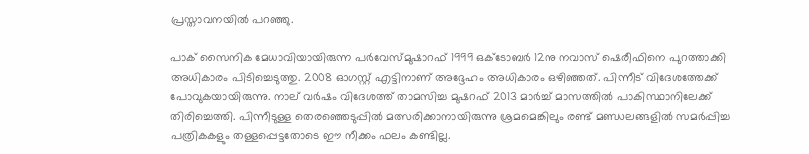പ്രസ്താവനയില്‍ പറഞ്ഞു.

പാക് സൈനിക മേധാവിയായിരുന്ന പര്‍വേസ്മുഷാറഫ് 1999 ഒക്ടോബര്‍ 12നു നവാസ് ഷെരീഫിനെ പുറത്താക്കി അധികാരം പിടിച്ചെടുത്തു. 2008 ഓഗസ്റ്റ് എട്ടിനാണ് അദ്ദേഹം അധികാരം ഒഴിഞ്ഞത്. പിന്നീട് വിദേശത്തേക്ക് പോവുകയായിരുന്നു. നാല് വര്‍ഷം വിദേശത്ത് താമസിച്ച മുഷറഫ് 2013 മാര്‍ച്ച് മാസത്തില്‍ പാകിസ്ഥാനിലേക്ക് തിരിച്ചെത്തി. പിന്നീടുള്ള തെരഞ്ഞെടുപ്പില്‍ മത്സരിക്കാനായിരുന്നു ശ്രമമെങ്കിലും രണ്ട് മണ്ഡലങ്ങളില്‍ സമര്‍പ്പിച്ച പത്രികകളും തള്ളപ്പെട്ടതോടെ ഈ നീക്കം ഫലം കണ്ടില്ല.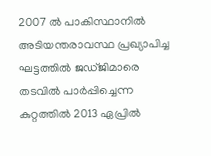2007 ല്‍ പാകിസ്ഥാനില്‍ അടിയന്തരാവസ്ഥ പ്രഖ്യാപിച്ച ഘട്ടത്തില്‍ ജഡ്ജിമാരെ തടവില്‍ പാര്‍പ്പിച്ചെന്ന കുറ്റത്തില്‍ 2013 ഏപ്രില്‍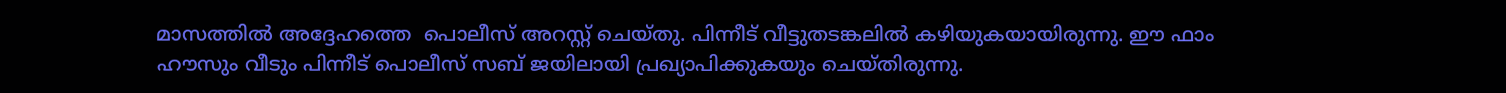മാസത്തില്‍ അദ്ദേഹത്തെ  പൊലീസ് അറസ്റ്റ് ചെയ്തു. പിന്നീട് വീട്ടുതടങ്കലില്‍ കഴിയുകയായിരുന്നു. ഈ ഫാം ഹൗസും വീടും പിന്നീട് പൊലീസ് സബ് ജയിലായി പ്രഖ്യാപിക്കുകയും ചെയ്തിരുന്നു.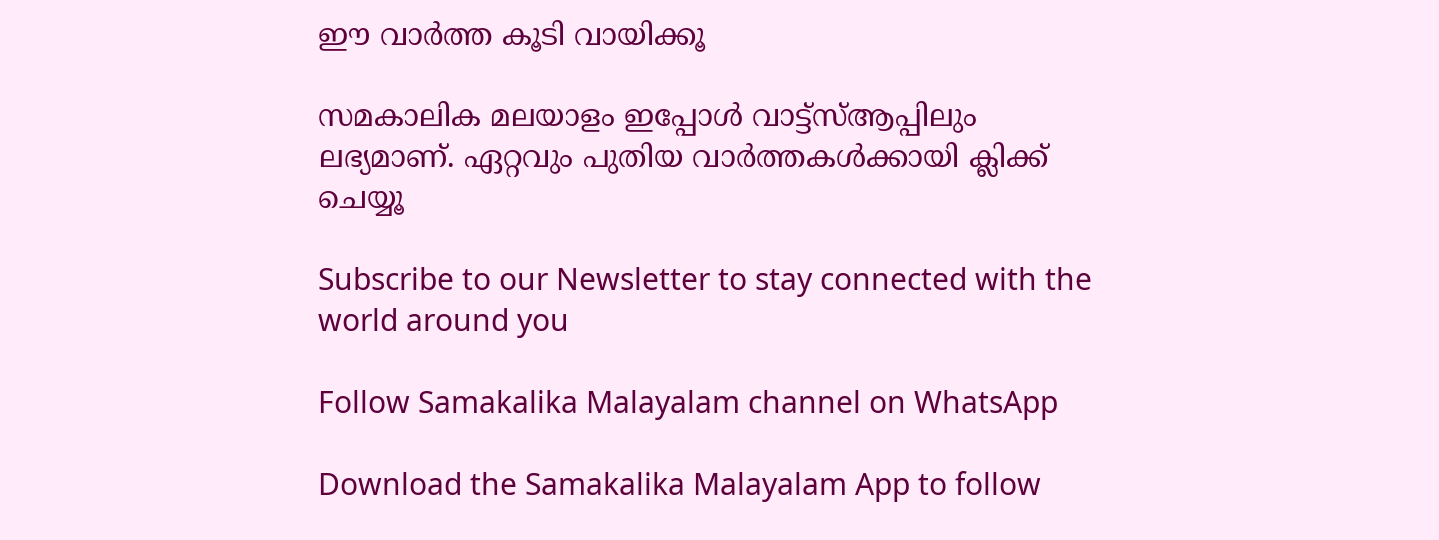ഈ വാര്‍ത്ത കൂടി വായിക്കൂ

സമകാലിക മലയാളം ഇപ്പോള്‍ വാട്ട്‌സ്ആപ്പിലും ലഭ്യമാണ്. ഏറ്റവും പുതിയ വാര്‍ത്തകള്‍ക്കായി ക്ലിക്ക് ചെയ്യൂ

Subscribe to our Newsletter to stay connected with the world around you

Follow Samakalika Malayalam channel on WhatsApp

Download the Samakalika Malayalam App to follow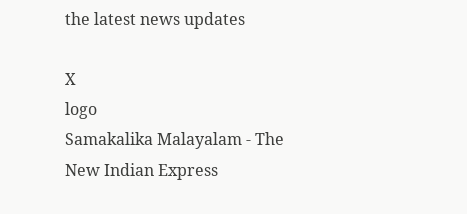the latest news updates

X
logo
Samakalika Malayalam - The New Indian Express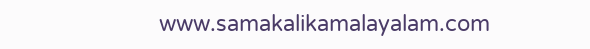www.samakalikamalayalam.com